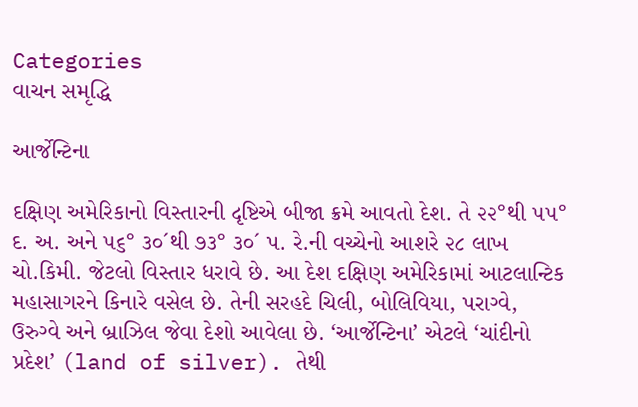Categories
વાચન સમૃદ્ધિ

આર્જેન્ટિના

દક્ષિણ અમેરિકાનો વિસ્તારની દૃષ્ટિએ બીજા ક્રમે આવતો દેશ. તે ૨૨°થી ૫૫° દ. અ. અને ૫૬° ૩૦´થી ૭૩° ૩૦´ પ. રે.ની વચ્ચેનો આશરે ૨૮ લાખ ચો.કિમી. જેટલો વિસ્તાર ધરાવે છે. આ દેશ દક્ષિણ અમેરિકામાં આટલાન્ટિક મહાસાગરને કિનારે વસેલ છે. તેની સરહદે ચિલી, બોલિવિયા, પરાગ્વે, ઉરુગ્વે અને બ્રાઝિલ જેવા દેશો આવેલા છે. ‘આર્જેન્ટિના’ એટલે ‘ચાંદીનો પ્રદેશ’ (land of silver). તેથી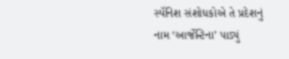સ્પૅનિશ સંશોધકોએ તે પ્રદેશનું નામ ‘આર્જેન્ટિના’ પાડ્યું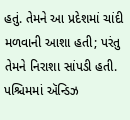હતું. તેમને આ પ્રદેશમાં ચાંદી મળવાની આશા હતી; પરંતુ તેમને નિરાશા સાંપડી હતી. પશ્ચિમમાં ઍન્ડિઝ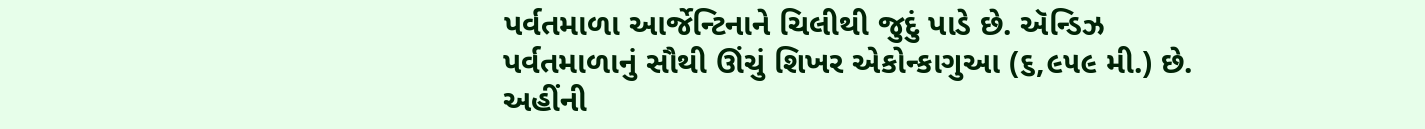પર્વતમાળા આર્જેન્ટિનાને ચિલીથી જુદું પાડે છે. ઍન્ડિઝ પર્વતમાળાનું સૌથી ઊંચું શિખર એકોન્કાગુઆ (૬,૯૫૯ મી.) છે. અહીંની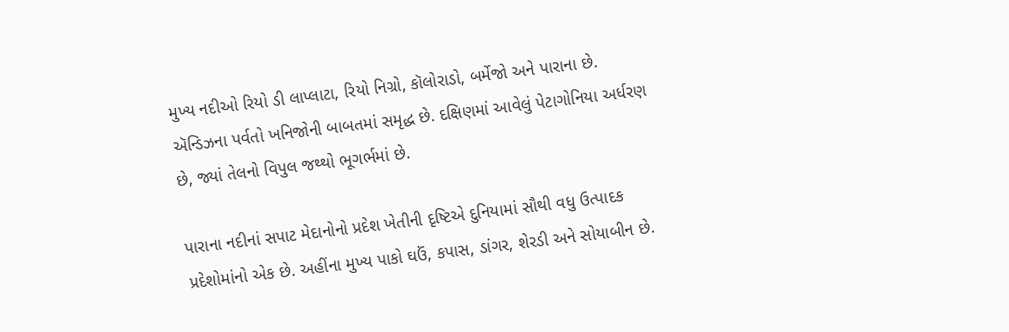મુખ્ય નદીઓ રિયો ડી લાપ્લાટા, રિયો નિગ્રો, કૉલોરાડો, બર્મેજો અને પારાના છે. ઍન્ડિઝના પર્વતો ખનિજોની બાબતમાં સમૃદ્ધ છે. દક્ષિણમાં આવેલું પેટાગોનિયા અર્ધરણ છે, જ્યાં તેલનો વિપુલ જથ્થો ભૂગર્ભમાં છે.

પારાના નદીનાં સપાટ મેદાનોનો પ્રદેશ ખેતીની દૃષ્ટિએ દુનિયામાં સૌથી વધુ ઉત્પાદક પ્રદેશોમાંનો એક છે. અહીંના મુખ્ય પાકો ઘઉં, કપાસ, ડાંગર, શેરડી અને સોયાબીન છે.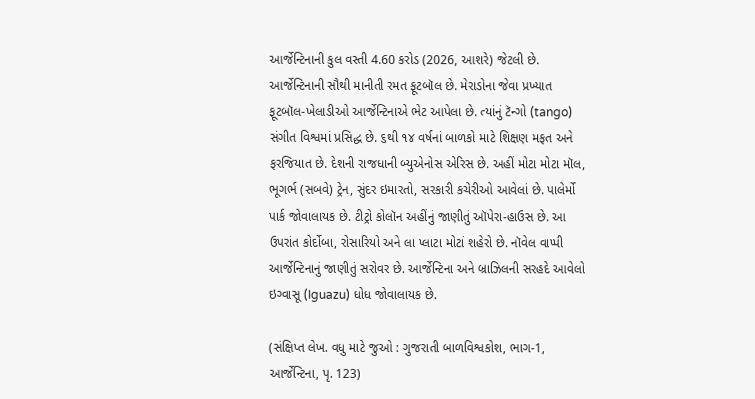આર્જેન્ટિનાની કુલ વસ્તી 4.60 કરોડ (2026, આશરે) જેટલી છે. આર્જેન્ટિનાની સૌથી માનીતી રમત ફૂટબૉલ છે. મેરાડોના જેવા પ્રખ્યાત ફૂટબૉલ-ખેલાડીઓ આર્જેન્ટિનાએ ભેટ આપેલા છે. ત્યાંનું ટૅન્ગો (tango) સંગીત વિશ્વમાં પ્રસિદ્ધ છે. ૬થી ૧૪ વર્ષનાં બાળકો માટે શિક્ષણ મફત અને ફરજિયાત છે. દેશની રાજધાની બ્યુએનોસ એરિસ છે. અહીં મોટા મોટા મૉલ, ભૂગર્ભ (સબવે) ટ્રેન, સુંદર ઇમારતો, સરકારી કચેરીઓ આવેલાં છે. પાલેર્મો પાર્ક જોવાલાયક છે. ટીટ્રો કોલૉન અહીંનું જાણીતું ઑપેરા-હાઉસ છે. આ ઉપરાંત કોર્દોબા, રોસારિયો અને લા પ્લાટા મોટાં શહેરો છે. નૉવેલ વાપ્પી આર્જેન્ટિનાનું જાણીતું સરોવર છે. આર્જેન્ટિના અને બ્રાઝિલની સરહદે આવેલો ઇગ્વાસૂ (Iguazu) ધોધ જોવાલાયક છે.

(સંક્ષિપ્ત લેખ. વધુ માટે જુઓ : ગુજરાતી બાળવિશ્વકોશ, ભાગ-1, આર્જેન્ટિના, પૃ. 123)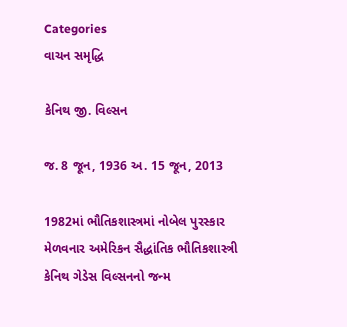Categories
વાચન સમૃદ્ધિ

કેનિથ જી. વિલ્સન

જ. 8 જૂન, 1936 અ. 15 જૂન, 2013

1982માં ભૌતિકશાસ્ત્રમાં નોબેલ પુરસ્કાર મેળવનાર અમેરિકન સૈદ્ધાંતિક ભૌતિકશાસ્ત્રી કેનિથ ગેડેસ વિલ્સનનો જન્મ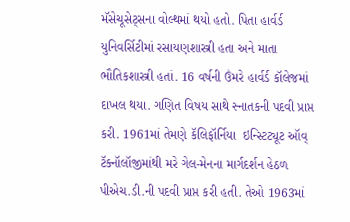મૅસેચૂસેટ્સના વોલ્થમાં થયો હતો. પિતા હાર્વર્ડ યુનિવર્સિટીમાં રસાયણશાસ્ત્રી હતા અને માતા ભૌતિકશાસ્ત્રી હતાં. 16 વર્ષની ઉંમરે હાર્વર્ડ કૉલેજમાં દાખલ થયા. ગણિત વિષય સાથે સ્નાતકની પદવી પ્રાપ્ત કરી. 1961માં તેમણે કૅલિફૉર્નિયા  ઇન્સ્ટિટ્યૂટ ઑવ્ ટૅક્નૉલૉજીમાંથી મરે ગેલ-મેનના માર્ગદર્શન હેઠળ પીએચ.ડી.ની પદવી પ્રાપ્ત કરી હતી. તેઓ 1963માં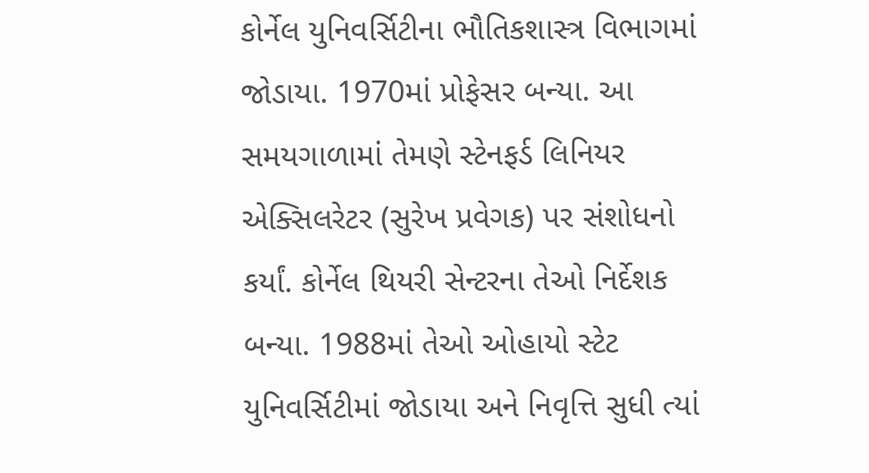કોર્નેલ યુનિવર્સિટીના ભૌતિકશાસ્ત્ર વિભાગમાં જોડાયા. 1970માં પ્રોફેસર બન્યા. આ સમયગાળામાં તેમણે સ્ટેનફર્ડ લિનિયર એક્સિલરેટર (સુરેખ પ્રવેગક) પર સંશોધનો કર્યાં. કોર્નેલ થિયરી સેન્ટરના તેઓ નિર્દેશક બન્યા. 1988માં તેઓ ઓહાયો સ્ટેટ યુનિવર્સિટીમાં જોડાયા અને નિવૃત્તિ સુધી ત્યાં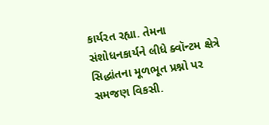કાર્યરત રહ્યા. તેમના સંશોધનકાર્યને લીધે ક્વૉન્ટમ ક્ષેત્રે સિદ્ધાંતના મૂળભૂત પ્રશ્નો પર સમજણ વિકસી.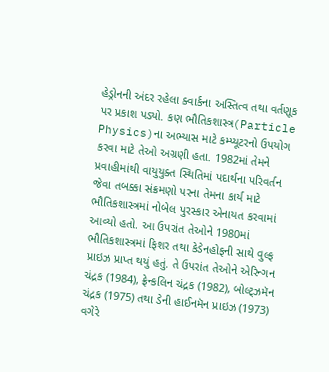હેડ્રોનની અંદર રહેલા ક્વાર્કના અસ્તિત્વ તથા વર્તણૂક પર પ્રકાશ પડ્યો. કણ ભૌતિકશાસ્ત્ર(Particle Physics)ના અભ્યાસ માટે કમ્પ્યૂટરનો ઉપયોગ કરવા માટે તેઓ અગ્રણી હતા. 1982માં તેમને પ્રવાહીમાંથી વાયુયુક્ત સ્થિતિમાં પદાર્થના પરિવર્તન જેવા તબક્કા સંક્રમણો પરના તેમના કાર્ય માટે ભૌતિકશાસ્ત્રમાં નોબેલ પુરસ્કાર એનાયત કરવામાં આવ્યો હતો. આ ઉપરાંત તેઓને 1980માં ભૌતિકશાસ્ત્રમાં ફિશર તથા કેડેનહોફની સાથે વુલ્ફ પ્રાઇઝ પ્રાપ્ત થયું હતું. તે ઉપરાંત તેઓને એરિન્ગન ચંદ્રક (1984), ફ્રેન્કલિન ચંદ્રક (1982), બોલ્ટ્ઝમૅન ચંદ્રક (1975) તથા ડેની હાઈનમૅન પ્રાઇઝ (1973) વગેરે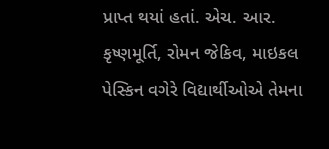પ્રાપ્ત થયાં હતાં. એચ. આર. કૃષ્ણમૂર્તિ, રોમન જેકિવ, માઇકલ પેસ્કિન વગેરે વિદ્યાર્થીઓએ તેમના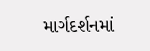માર્ગદર્શનમાં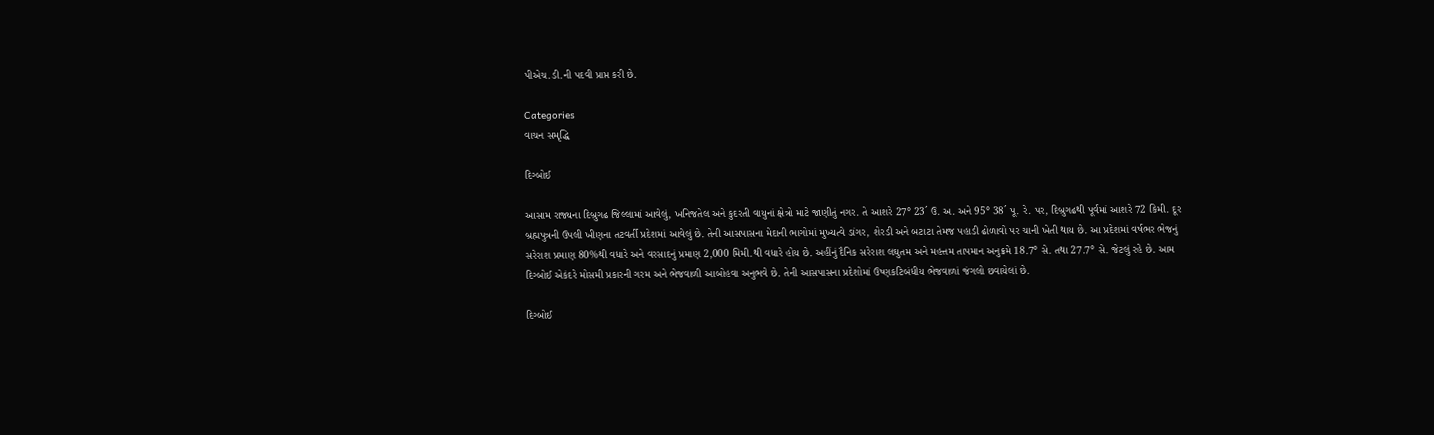પીએચ.ડી.ની પદવી પ્રાપ્ત કરી છે.

Categories
વાચન સમૃદ્ધિ

દિગ્બોઈ

આસામ રાજ્યના દિબ્રુગઢ જિલ્લામાં આવેલું, ખનિજતેલ અને કુદરતી વાયુનાં ક્ષેત્રો માટે જાણીતું નગર. તે આશરે 27° 23´ ઉ. અ. અને 95° 38´ પૂ. રે. પર, દિબ્રુગઢથી પૂર્વમાં આશરે 72 કિમી. દૂર બ્રહ્મપુત્રની ઉપલી ખીણના તટવર્તી પ્રદેશમાં આવેલું છે. તેની આસપાસના મેદાની ભાગોમાં મુખ્યત્વે ડાંગર, શેરડી અને બટાટા તેમજ પહાડી ઢોળાવો પર ચાની ખેતી થાય છે. આ પ્રદેશમાં વર્ષભર ભેજનું સરેરાશ પ્રમાણ 80%થી વધારે અને વરસાદનું પ્રમાણ 2,000 મિમી.થી વધારે હોય છે. અહીંનું દૈનિક સરેરાશ લઘુતમ અને મહત્તમ તાપમાન અનુક્રમે 18.7° સે. તથા 27.7° સે. જેટલું રહે છે. આમ દિગ્બોઈ એકંદરે મોસમી પ્રકારની ગરમ અને ભેજવાળી આબોહવા અનુભવે છે. તેની આસપાસના પ્રદેશોમાં ઉષ્ણકટિબંધીય ભેજવાળાં જંગલો છવાયેલાં છે.

દિગ્બોઈ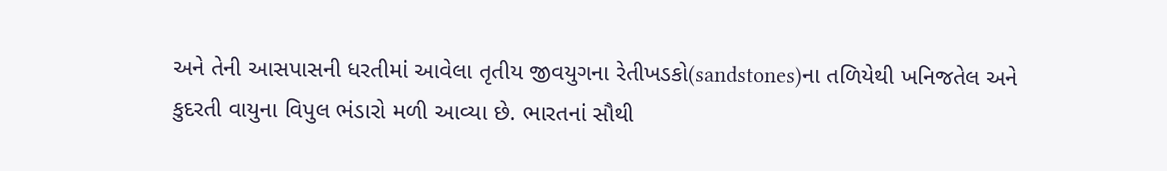અને તેની આસપાસની ધરતીમાં આવેલા તૃતીય જીવયુગના રેતીખડકો(sandstones)ના તળિયેથી ખનિજતેલ અને કુદરતી વાયુના વિપુલ ભંડારો મળી આવ્યા છે. ભારતનાં સૌથી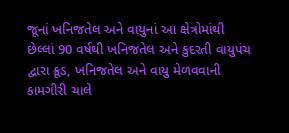જૂનાં ખનિજતેલ અને વાયુનાં આ ક્ષેત્રોમાંથી છેલ્લાં 90 વર્ષથી ખનિજતેલ અને કુદરતી વાયુપંચ દ્વારા ક્રૂડ, ખનિજતેલ અને વાયુ મેળવવાની કામગીરી ચાલે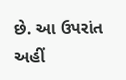છે. આ ઉપરાંત અહીં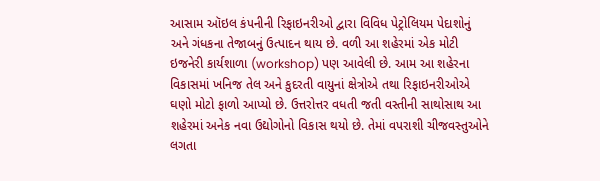આસામ ઑઇલ કંપનીની રિફાઇનરીઓ દ્વારા વિવિધ પેટ્રોલિયમ પેદાશોનું અને ગંધકના તેજાબનું ઉત્પાદન થાય છે. વળી આ શહેરમાં એક મોટી ઇજનેરી કાર્યશાળા (workshop) પણ આવેલી છે. આમ આ શહેરના વિકાસમાં ખનિજ તેલ અને કુદરતી વાયુનાં ક્ષેત્રોએ તથા રિફાઇનરીઓએ ઘણો મોટો ફાળો આપ્યો છે. ઉત્તરોત્તર વધતી જતી વસ્તીની સાથોસાથ આ શહેરમાં અનેક નવા ઉદ્યોગોનો વિકાસ થયો છે. તેમાં વપરાશી ચીજવસ્તુઓને લગતા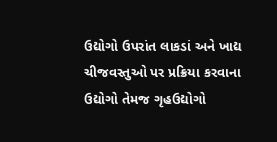ઉદ્યોગો ઉપરાંત લાકડાં અને ખાદ્ય ચીજવસ્તુઓ પર પ્રક્રિયા કરવાના ઉદ્યોગો તેમજ ગૃહઉદ્યોગો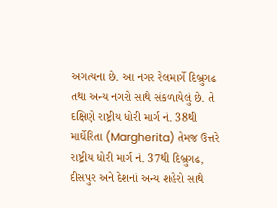અગત્યના છે. આ નગર રેલમાર્ગે દિબ્રુગઢ તથા અન્ય નગરો સાથે સંકળાયેલું છે. તે દક્ષિણે રાષ્ટ્રીય ધોરી માર્ગ નં. 38થી માર્ઘેરિતા (Margherita) તેમજ ઉત્તરે રાષ્ટ્રીય ધોરી માર્ગ નં. 37થી દિબ્રુગઢ, દીસપુર અને દેશનાં અન્ય શહેરો સાથે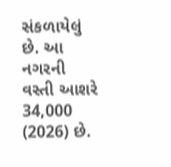સંકળાયેલું છે. આ નગરની વસ્તી આશરે 34,000 (2026) છે.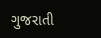ગુજરાતી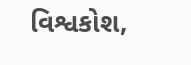વિશ્વકોશ,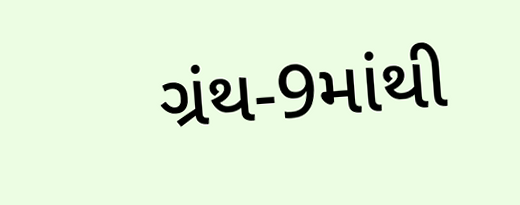ગ્રંથ-9માંથી